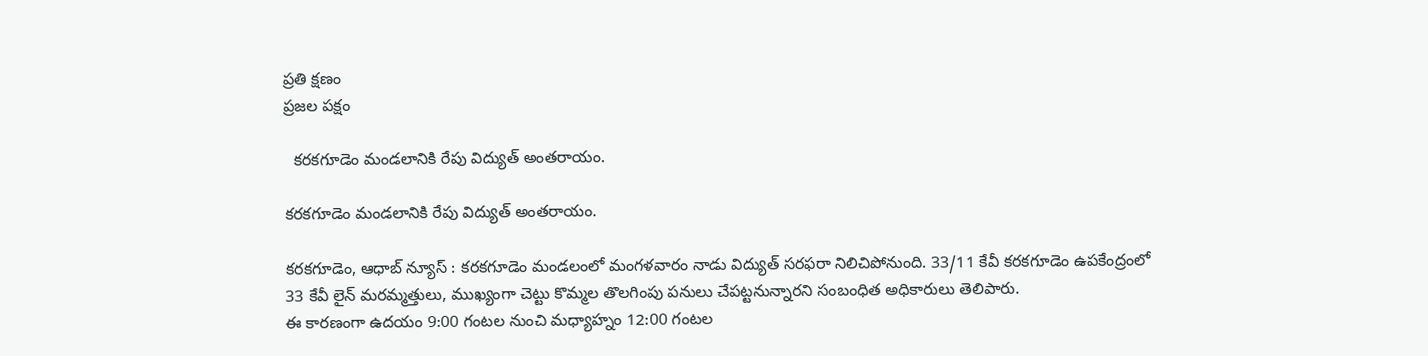ప్రతి క్షణం
ప్రజల పక్షం

  కరకగూడెం మండలానికి రేపు విద్యుత్ అంతరాయం.

కరకగూడెం మండలానికి రేపు విద్యుత్ అంతరాయం.

కరకగూడెం, ఆధాబ్ న్యూస్ : కరకగూడెం మండలంలో మంగళవారం నాడు విద్యుత్ సరఫరా నిలిచిపోనుంది. 33/11 కేవీ కరకగూడెం ఉపకేంద్రంలో 33 కేవీ లైన్ మరమ్మత్తులు, ముఖ్యంగా చెట్టు కొమ్మల తొలగింపు పనులు చేపట్టనున్నారని సంబంధిత అధికారులు తెలిపారు.
ఈ కారణంగా ఉదయం 9:00 గంటల నుంచి మధ్యాహ్నం 12:00 గంటల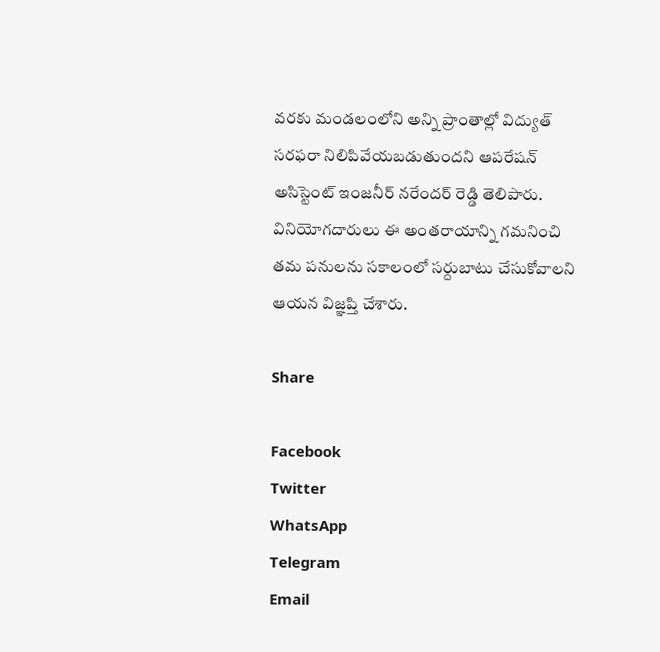వరకు మండలంలోని అన్ని ప్రాంతాల్లో విద్యుత్ సరఫరా నిలిపివేయబడుతుందని ఆపరేషన్ అసిస్టెంట్ ఇంజనీర్ నరేందర్ రెడ్డి తెలిపారు. వినియోగదారులు ఈ అంతరాయాన్ని గమనించి తమ పనులను సకాలంలో సర్దుబాటు చేసుకోవాలని ఆయన విజ్ఞప్తి చేశారు.

Share

Facebook
Twitter
WhatsApp
Telegram
Email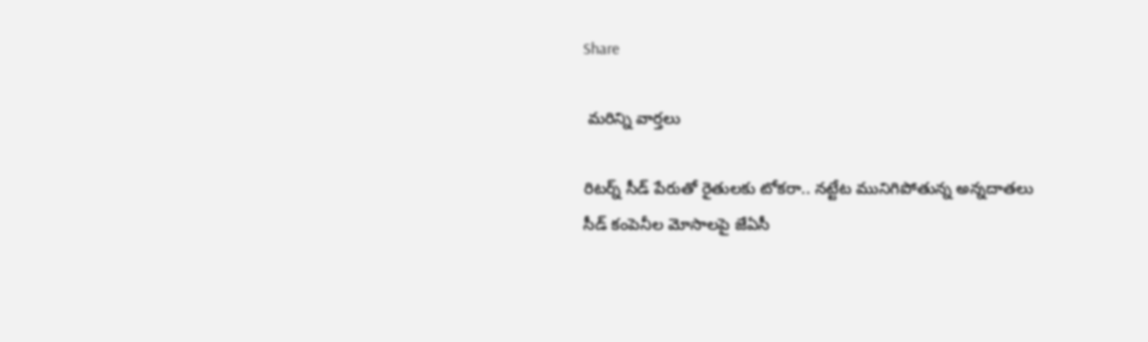Share

 మరిన్ని వార్తలు

రిటర్న్ సీడ్ పేరుతో రైతులకు టోకరా.. నట్టేట మునిగిపోతున్న అన్నదాతలు సీడ్ కంపెనీల మోసాలపై జేఏసీ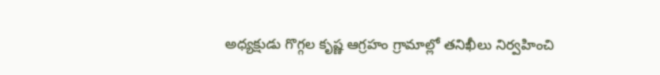అధ్యక్షుడు గొగ్గల కృష్ణ ఆగ్రహం గ్రామాల్లో తనిఖీలు నిర్వహించి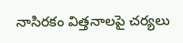నాసిరకం విత్తనాలపై చర్యలు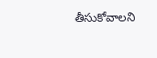తీసుకోవాలని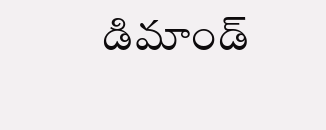డిమాండ్